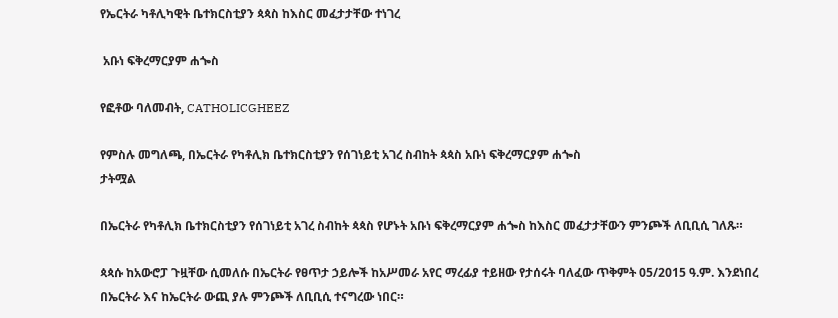የኤርትራ ካቶሊካዊት ቤተክርስቲያን ጳጳስ ከእስር መፈታታቸው ተነገረ

 አቡነ ፍቅረማርያም ሐጐስ

የፎቶው ባለመብት, CATHOLICGHEEZ

የምስሉ መግለጫ, በኤርትራ የካቶሊክ ቤተክርስቲያን የሰገነይቲ አገረ ስብከት ጳጳስ አቡነ ፍቅረማርያም ሐጐስ
ታትሟል

በኤርትራ የካቶሊክ ቤተክርስቲያን የሰገነይቲ አገረ ስብከት ጳጳስ የሆኑት አቡነ ፍቅረማርያም ሐጐስ ከእስር መፈታታቸውን ምንጮች ለቢቢሲ ገለጹ።

ጳጳሱ ከአውሮፓ ጉዟቸው ሲመለሱ በኤርትራ የፀጥታ ኃይሎች ከአሥመራ አየር ማረፊያ ተይዘው የታሰሩት ባለፈው ጥቅምት 05/2015 ዓ.ም. እንደነበረ በኤርትራ እና ከኤርትራ ውጪ ያሉ ምንጮች ለቢቢሲ ተናግረው ነበር።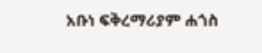አቡነ ፍቅረማሪያም ሐጎስ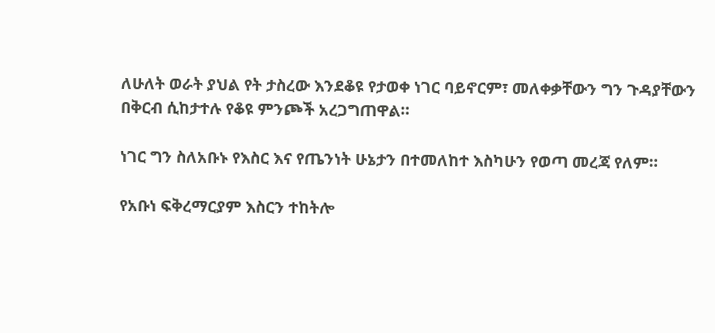ለሁለት ወራት ያህል የት ታስረው እንደቆዩ የታወቀ ነገር ባይኖርም፣ መለቀቃቸውን ግን ጉዳያቸውን በቅርብ ሲከታተሉ የቆዩ ምንጮች አረጋግጠዋል።

ነገር ግን ስለአቡኑ የእስር እና የጤንነት ሁኔታን በተመለከተ እስካሁን የወጣ መረጃ የለም።

የአቡነ ፍቅረማርያም እስርን ተከትሎ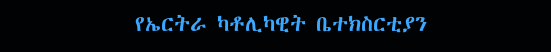የኤርትራ ካቶሊካዊት ቤተክስርቲያን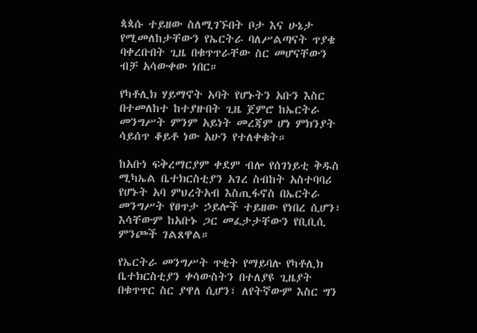ጳጳሱ ተይዘው ስለሚገኙበት ቦታ እና ሁኔታ የሚመለከታቸውን የኤርትራ ባለሥልጣናት ጥያቄ ባቀረቡበት ጊዜ በቁጥጥራቸው ስር መሆናቸውን ብቻ አሳውቀው ነበር።

የካቶሊክ ሃይማኖት አባት የሆኑትን አቡን እስር በተመለከተ ከተያዙበት ጊዜ ጀምሮ ከኤርትራ መንግሥት ምንም አይነት መረጃም ሆነ ምክንያት ሳይሰጥ ቆይቶ ነው አሁን የተለቀቁት።

ከአቡነ ፍቅረማርያም ቀደም ብሎ የሰገነይቲ ቅዱስ ሚካኤል ቤተክርስቲያን አገረ ስብከት አስተባባሪ የሆኑት አባ ምህረትአብ እስጢፋኖስ በኤርትራ መንግሥት የፀጥታ ኃይሎች ተይዘው የነበረ ሲሆን፣ እሳቸውም ከአቡኑ ጋር መፈታታቸውን የቢቢሲ ምንጮች ገልጸዋል።

የኤርትራ መንግሥት ጥቂት የማይባሉ የካቶሊክ ቤተክርስቲያን ቀሳውስትን በተለያዩ ጊዜያት በቁጥጥር ስር ያዋለ ሲሆን፣ ለየትኛውም እስር ግን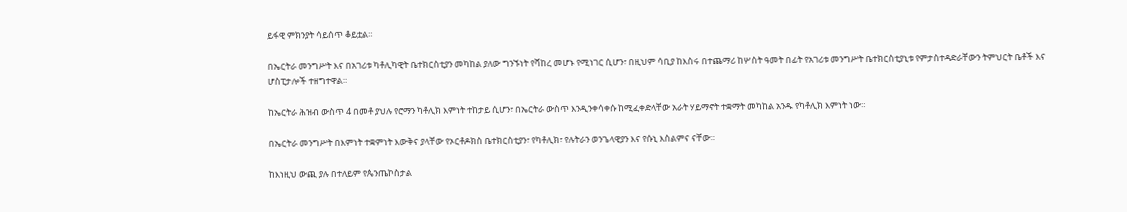ይፋዊ ምክንያት ሳይሰጥ ቆይቷል።

በኤርትራ መንግሥት እና በአገሪቱ ካቶሊካዊት ቤተክርስቲያን መካከል ያለው ግንኙነት የሻከረ መሆኑ የሚነገር ሲሆን፣ በዚህም ሳቢያ ከእስሩ በተጨማሪ ከሦስት ዓመት በፊት የአገሪቱ መንግሥት ቤተክርስቲያኒቱ የምታስተዳድራቸውን ትምህርት ቤቶች እና ሆስፒታሎች ተዘግተዋል።

ከኤርትራ ሕዝብ ውስጥ 4 በመቶ ያህሉ የሮማን ካቶሊክ እምነት ተከታይ ሲሆን፣ በኤርትራ ውስጥ እንዲንቀሳቀሱ ከሚፈቀድላቸው አራት ሃይማኖት ተቋማት መካከል አንዱ የካቶሊክ እምነት ነው።

በኤርትራ መንግሥት በእምነት ተቋምነት እውቅና ያላቸው የኦርቶዶክስ ቤተክርስቲያን፣ የካቶሊክ፣ የሉትራን ወንጌላዊያን እና የሱኒ እስልምና ናቸው።

ከእነዚህ ውጪ ያሉ በተለይም የጴንጤኮስታል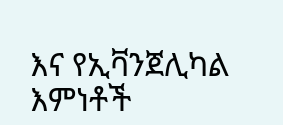እና የኢቫንጀሊካል እምነቶች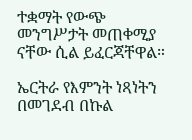ተቋማት የውጭ መንግሥታት መጠቀሚያ ናቸው ሲል ይፈርጃቸዋል።

ኤርትራ የእምንት ነጻነትን በመገደብ በኩል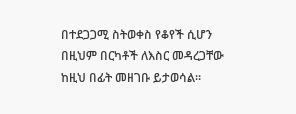በተደጋጋሚ ስትወቀስ የቆየች ሲሆን በዚህም በርካቶች ለእስር መዳረጋቸው ከዚህ በፊት መዘገቡ ይታወሳል።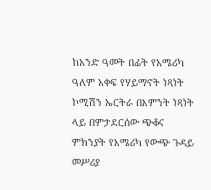ከአንድ ዓመት በፊት የአሜሪካ ዓለም አቀፍ የሃይማኖት ነጻነት ኮሚሽን ኤርትራ በእምንት ነጻነት ላይ በምታደርሰው ጭቆና ምክንያት የአሜሪካ የውጭ ጉዳይ መሥሪያ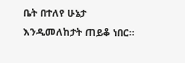ቤት በተለየ ሁኔታ እንዲመለከታት ጠይቆ ነበር።